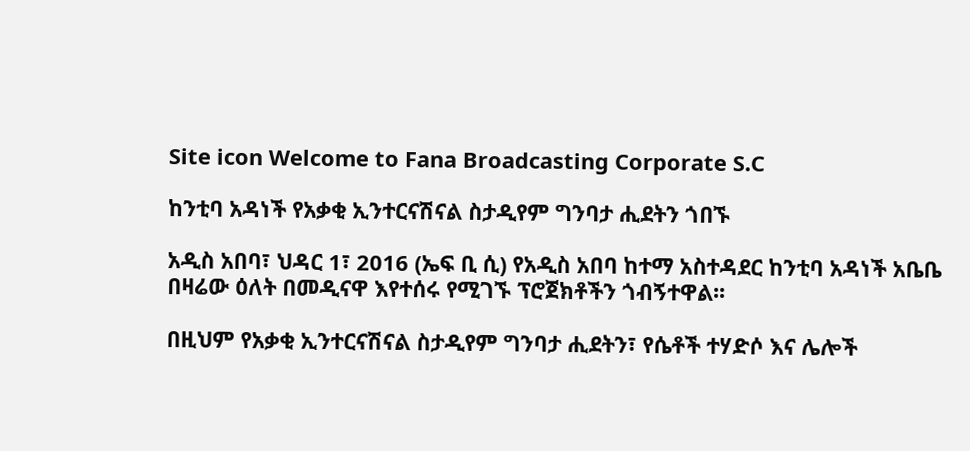Site icon Welcome to Fana Broadcasting Corporate S.C

ከንቲባ አዳነች የአቃቂ ኢንተርናሽናል ስታዲየም ግንባታ ሒደትን ጎበኙ

አዲስ አበባ፣ ህዳር 1፣ 2016 (ኤፍ ቢ ሲ) የአዲስ አበባ ከተማ አስተዳደር ከንቲባ አዳነች አቤቤ በዛሬው ዕለት በመዲናዋ እየተሰሩ የሚገኙ ፕሮጀክቶችን ጎብኝተዋል፡፡

በዚህም የአቃቂ ኢንተርናሽናል ስታዲየም ግንባታ ሒደትን፣ የሴቶች ተሃድሶ እና ሌሎች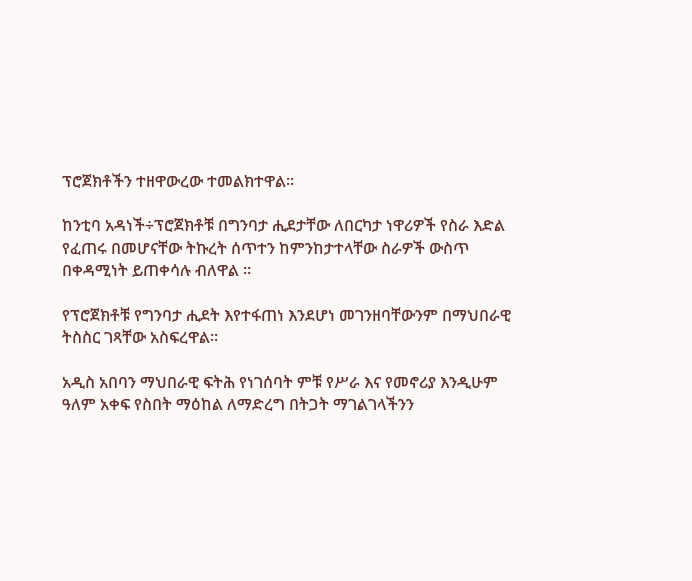ፕሮጀክቶችን ተዘዋውረው ተመልክተዋል፡፡

ከንቲባ አዳነች÷ፕሮጀክቶቹ በግንባታ ሒደታቸው ለበርካታ ነዋሪዎች የስራ እድል የፈጠሩ በመሆናቸው ትኩረት ሰጥተን ከምንከታተላቸው ስራዎች ውስጥ በቀዳሚነት ይጠቀሳሉ ብለዋል ፡፡

የፕሮጀክቶቹ የግንባታ ሒደት እየተፋጠነ እንደሆነ መገንዘባቸውንም በማህበራዊ ትስስር ገጻቸው አስፍረዋል፡፡

አዲስ አበባን ማህበራዊ ፍትሕ የነገሰባት ምቹ የሥራ እና የመኖሪያ እንዲሁም ዓለም አቀፍ የስበት ማዕከል ለማድረግ በትጋት ማገልገላችንን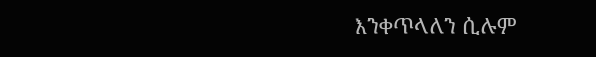እንቀጥላለን ሲሉም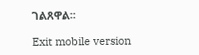ገልጸዋል፡፡

Exit mobile version